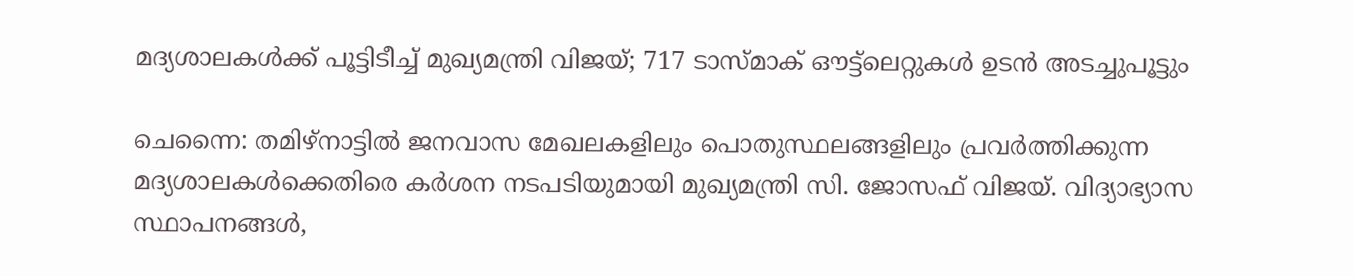മദ്യശാലകൾക്ക് പൂട്ടിടീച്ച് മുഖ്യമന്ത്രി വിജയ്; 717 ടാസ്‌മാക് ഔട്ട്‌ലെറ്റുകൾ ഉടൻ അടച്ചുപൂട്ടും

ചെന്നൈ: തമിഴ്‌നാട്ടിൽ ജനവാസ മേഖലകളിലും പൊതുസ്ഥലങ്ങളിലും പ്രവർത്തിക്കുന്ന മദ്യശാലകൾക്കെതിരെ കർശന നടപടിയുമായി മുഖ്യമന്ത്രി സി. ജോസഫ് വിജയ്. വിദ്യാഭ്യാസ സ്ഥാപനങ്ങൾ,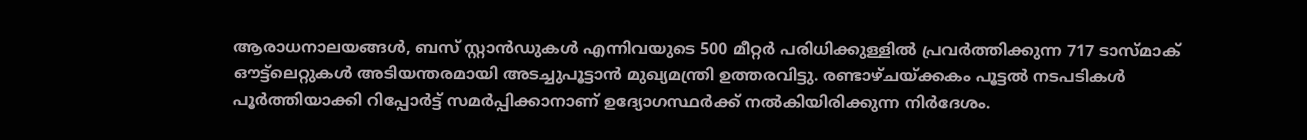ആരാധനാലയങ്ങൾ, ബസ് സ്റ്റാൻഡുകൾ എന്നിവയുടെ 500 മീറ്റർ പരിധിക്കുള്ളിൽ പ്രവർത്തിക്കുന്ന 717 ടാസ്മാക് ഔട്ട്ലെറ്റുകൾ അടിയന്തരമായി അടച്ചുപൂട്ടാൻ മുഖ്യമന്ത്രി ഉത്തരവിട്ടു. രണ്ടാഴ്ചയ്ക്കകം പൂട്ടൽ നടപടികൾ പൂർത്തിയാക്കി റിപ്പോർട്ട് സമർപ്പിക്കാനാണ് ഉദ്യോഗസ്ഥർക്ക് നൽകിയിരിക്കുന്ന നിർദേശം.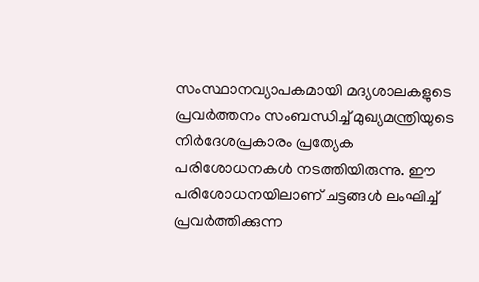സംസ്ഥാനവ്യാപകമായി മദ്യശാലകളുടെ പ്രവർത്തനം സംബന്ധിച്ച് മുഖ്യമന്ത്രിയുടെ നിർദേശപ്രകാരം പ്രത്യേക പരിശോധനകൾ നടത്തിയിരുന്നു. ഈ പരിശോധനയിലാണ് ചട്ടങ്ങൾ ലംഘിച്ച് പ്രവർത്തിക്കുന്ന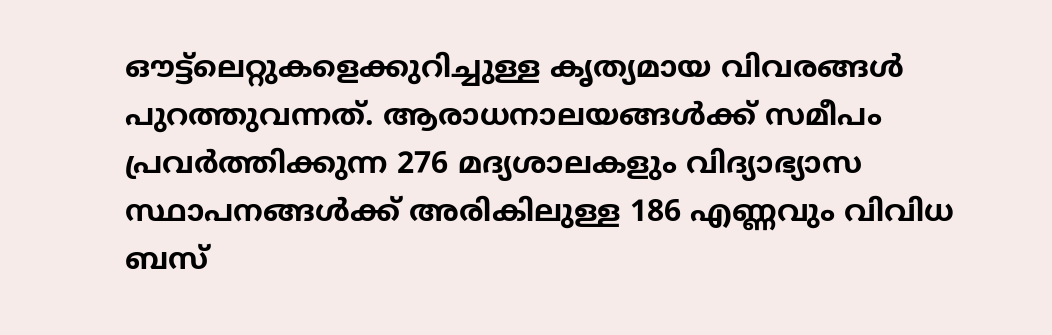ഔട്ട്ലെറ്റുകളെക്കുറിച്ചുള്ള കൃത്യമായ വിവരങ്ങൾ പുറത്തുവന്നത്. ആരാധനാലയങ്ങൾക്ക് സമീപം പ്രവർത്തിക്കുന്ന 276 മദ്യശാലകളും വിദ്യാഭ്യാസ സ്ഥാപനങ്ങൾക്ക് അരികിലുള്ള 186 എണ്ണവും വിവിധ ബസ്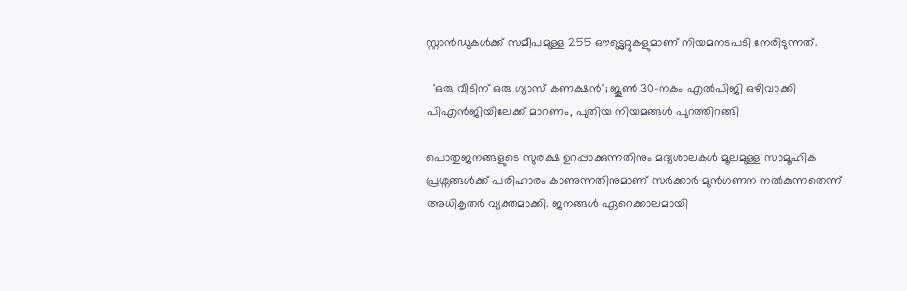സ്റ്റാൻഡുകൾക്ക് സമീപമുള്ള 255 ഔട്ട്ലെറ്റുകളുമാണ് നിയമനടപടി നേരിടുന്നത്.

  'ഒരു വീടിന് ഒരു ഗ്യാസ് കണക്ഷൻ'; ജൂൺ 30-നകം എൽപിജി ഒഴിവാക്കി പിഎൻജിയിലേക്ക് മാറണം, പുതിയ നിയമങ്ങൾ പുറത്തിറങ്ങി

പൊതുജനങ്ങളുടെ സുരക്ഷ ഉറപ്പാക്കുന്നതിനും മദ്യശാലകൾ മൂലമുള്ള സാമൂഹിക പ്രശ്നങ്ങൾക്ക് പരിഹാരം കാണുന്നതിനുമാണ് സർക്കാർ മുൻഗണന നൽകുന്നതെന്ന് അധികൃതർ വ്യക്തമാക്കി. ജനങ്ങൾ ഏറെക്കാലമായി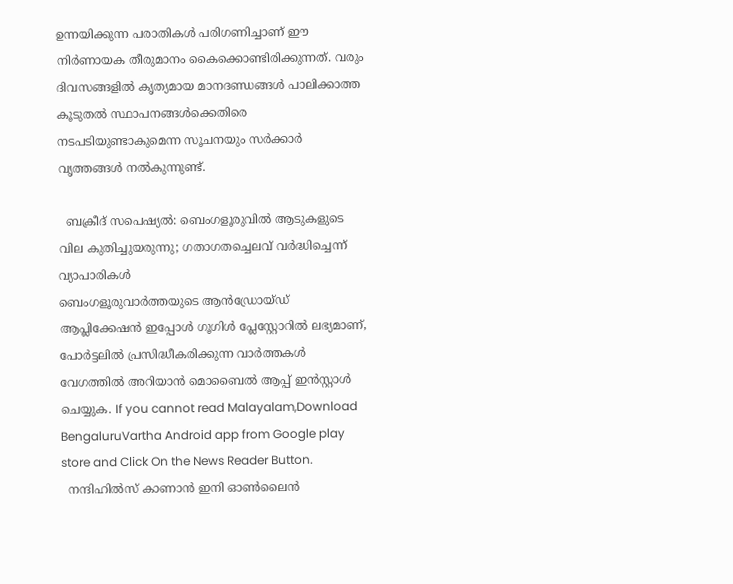ഉന്നയിക്കുന്ന പരാതികൾ പരിഗണിച്ചാണ് ഈ നിർണായക തീരുമാനം കൈക്കൊണ്ടിരിക്കുന്നത്. വരും ദിവസങ്ങളിൽ കൃത്യമായ മാനദണ്ഡങ്ങൾ പാലിക്കാത്ത കൂടുതൽ സ്ഥാപനങ്ങൾക്കെതിരെ നടപടിയുണ്ടാകുമെന്ന സൂചനയും സർക്കാർ വൃത്തങ്ങൾ നൽകുന്നുണ്ട്.

  ബക്രീദ് സപെഷ്യൽ: ബെംഗളൂരുവിൽ ആടുകളുടെ വില കുതിച്ചുയരുന്നു; ഗതാഗതച്ചെലവ് വർദ്ധിച്ചെന്ന് വ്യാപാരികൾ
ബെംഗളൂരുവാർത്തയുടെ ആൻഡ്രോയ്ഡ് ആപ്ലിക്കേഷൻ ഇപ്പോൾ ഗൂഗിൾ പ്ലേസ്റ്റോറിൽ ലഭ്യമാണ്, പോർട്ടലിൽ പ്രസിദ്ധീകരിക്കുന്ന വാർത്തകൾ വേഗത്തിൽ അറിയാൻ മൊബൈൽ ആപ്പ് ഇൻസ്റ്റാൾ ചെയ്യുക. If you cannot read Malayalam,Download BengaluruVartha Android app from Google play store and Click On the News Reader Button.
  നന്ദിഹിൽസ് കാണാൻ ഇനി ഓൺലൈൻ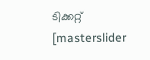ടിക്കറ്റ്
[masterslider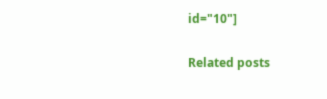id="10"]

Related posts